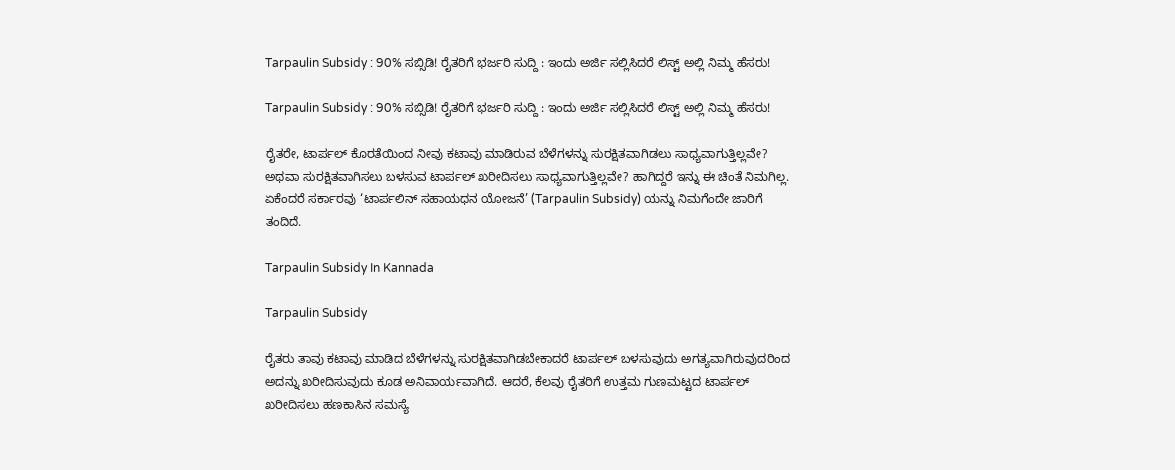Tarpaulin Subsidy : 90% ಸಬ್ಸಿಡಿ! ರೈತರಿಗೆ ಭರ್ಜರಿ ಸುದ್ದಿ : ಇಂದು ಅರ್ಜಿ ಸಲ್ಲಿಸಿದರೆ ಲಿಸ್ಟ್ ಅಲ್ಲಿ ನಿಮ್ಮ ಹೆಸರು!

Tarpaulin Subsidy : 90% ಸಬ್ಸಿಡಿ! ರೈತರಿಗೆ ಭರ್ಜರಿ ಸುದ್ದಿ : ಇಂದು ಅರ್ಜಿ ಸಲ್ಲಿಸಿದರೆ ಲಿಸ್ಟ್ ಅಲ್ಲಿ ನಿಮ್ಮ ಹೆಸರು!

ರೈತರೇ, ಟಾರ್ಪಲ್ ಕೊರತೆಯಿಂದ ನೀವು ಕಟಾವು ಮಾಡಿರುವ ಬೆಳೆಗಳನ್ನು ಸುರಕ್ಷಿತವಾಗಿಡಲು ಸಾಧ್ಯವಾಗುತ್ತಿಲ್ಲವೇ? ಅಥವಾ ಸುರಕ್ಷಿತವಾಗಿಸಲು ಬಳಸುವ ಟಾರ್ಪಲ್ ಖರೀದಿಸಲು ಸಾಧ್ಯವಾಗುತ್ತಿಲ್ಲವೇ? ಹಾಗಿದ್ದರೆ ಇನ್ನು ಈ ಚಿಂತೆ ನಿಮಗಿಲ್ಲ. ಏಕೆಂದರೆ ಸರ್ಕಾರವು ‘ಟಾರ್ಪಲಿನ್ ಸಹಾಯಧನ ಯೋಜನೆ’ (Tarpaulin Subsidy) ಯನ್ನು ನಿಮಗೆಂದೇ ಜಾರಿಗೆ ತಂದಿದೆ.

Tarpaulin Subsidy In Kannada

Tarpaulin Subsidy

ರೈತರು ತಾವು ಕಟಾವು ಮಾಡಿದ ಬೆಳೆಗಳನ್ನು ಸುರಕ್ಷಿತವಾಗಿಡಬೇಕಾದರೆ ಟಾರ್ಪಲ್ ಬಳಸುವುದು ಅಗತ್ಯವಾಗಿರುವುದರಿಂದ ಅದನ್ನು ಖರೀದಿಸುವುದು ಕೂಡ ಅನಿವಾರ್ಯವಾಗಿದೆ. ಆದರೆ, ಕೆಲವು ರೈತರಿಗೆ ಉತ್ತಮ ಗುಣಮಟ್ಟದ ಟಾರ್ಪಲ್ ಖರೀದಿಸಲು ಹಣಕಾಸಿನ ಸಮಸ್ಯೆ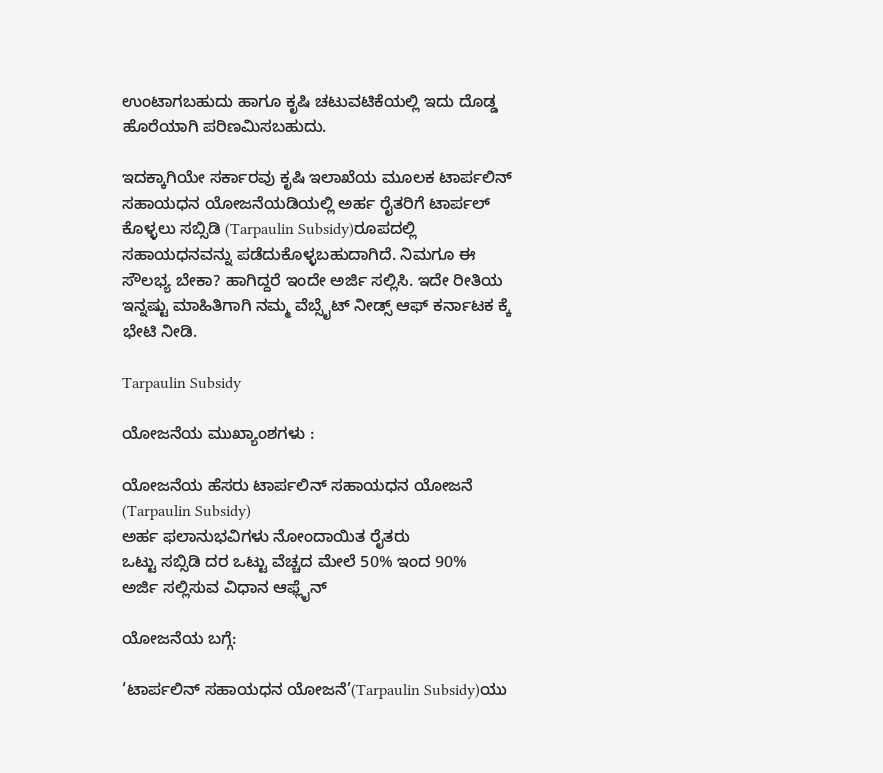ಉಂಟಾಗಬಹುದು ಹಾಗೂ ಕೃಷಿ ಚಟುವಟಿಕೆಯಲ್ಲಿ ಇದು ದೊಡ್ಡ ಹೊರೆಯಾಗಿ ಪರಿಣಮಿಸಬಹುದು.

ಇದಕ್ಕಾಗಿಯೇ ಸರ್ಕಾರವು ಕೃಷಿ ಇಲಾಖೆಯ ಮೂಲಕ ಟಾರ್ಪಲಿನ್ ಸಹಾಯಧನ ಯೋಜನೆಯಡಿಯಲ್ಲಿ ಅರ್ಹ ರೈತರಿಗೆ ಟಾರ್ಪಲ್ ಕೊಳ್ಳಲು ಸಬ್ಸಿಡಿ (Tarpaulin Subsidy)ರೂಪದಲ್ಲಿ ಸಹಾಯಧನವನ್ನು ಪಡೆದುಕೊಳ್ಳಬಹುದಾಗಿದೆ. ನಿಮಗೂ ಈ ಸೌಲಭ್ಯ ಬೇಕಾ? ಹಾಗಿದ್ದರೆ ಇಂದೇ ಅರ್ಜಿ ಸಲ್ಲಿಸಿ. ಇದೇ ರೀತಿಯ ಇನ್ನಷ್ಟು ಮಾಹಿತಿಗಾಗಿ ನಮ್ಮ ವೆಬ್ಸೈಟ್ ನೀಡ್ಸ್ ಆಫ್ ಕರ್ನಾಟಕ ಕ್ಕೆ ಭೇಟಿ ನೀಡಿ.

Tarpaulin Subsidy

ಯೋಜನೆಯ ಮುಖ್ಯಾಂಶಗಳು :

ಯೋಜನೆಯ ಹೆಸರು ಟಾರ್ಪಲಿನ್ ಸಹಾಯಧನ ಯೋಜನೆ (Tarpaulin Subsidy)
ಅರ್ಹ ಫಲಾನುಭವಿಗಳು ನೋಂದಾಯಿತ ರೈತರು
ಒಟ್ಟು ಸಬ್ಸಿಡಿ ದರ ಒಟ್ಟು ವೆಚ್ಚದ ಮೇಲೆ 50% ಇಂದ 90%
ಅರ್ಜಿ ಸಲ್ಲಿಸುವ ವಿಧಾನ ಆಫ್ಲೈನ್

ಯೋಜನೆಯ ಬಗ್ಗೆ:

‘ಟಾರ್ಪಲಿನ್ ಸಹಾಯಧನ ಯೋಜನೆ’(Tarpaulin Subsidy)ಯು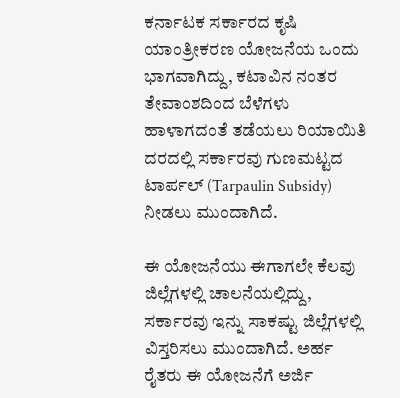ಕರ್ನಾಟಕ ಸರ್ಕಾರದ ಕೃಷಿ ಯಾಂತ್ರೀಕರಣ ಯೋಜನೆಯ ಒಂದು ಭಾಗವಾಗಿದ್ದು, ಕಟಾವಿನ ನಂತರ ತೇವಾಂಶದಿಂದ ಬೆಳೆಗಳು ಹಾಳಾಗದಂತೆ ತಡೆಯಲು ರಿಯಾಯಿತಿ ದರದಲ್ಲಿ ಸರ್ಕಾರವು ಗುಣಮಟ್ಟದ ಟಾರ್ಪಲ್ (Tarpaulin Subsidy) ನೀಡಲು ಮುಂದಾಗಿದೆ.

ಈ ಯೋಜನೆಯು ಈಗಾಗಲೇ ಕೆಲವು ಜಿಲ್ಲೆಗಳಲ್ಲಿ ಚಾಲನೆಯಲ್ಲಿದ್ದು, ಸರ್ಕಾರವು ಇನ್ನು ಸಾಕಷ್ಟು ಜಿಲ್ಲೆಗಳಲ್ಲಿ ವಿಸ್ತರಿಸಲು ಮುಂದಾಗಿದೆ. ಅರ್ಹ ರೈತರು ಈ ಯೋಜನೆಗೆ ಅರ್ಜಿ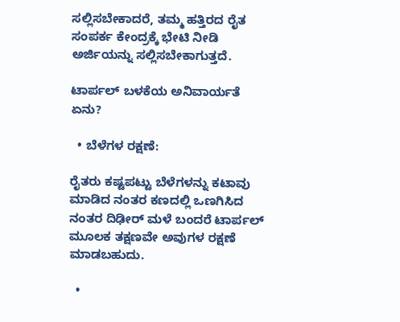ಸಲ್ಲಿಸಬೇಕಾದರೆ, ತಮ್ಮ ಹತ್ತಿರದ ರೈತ ಸಂಪರ್ಕ ಕೇಂದ್ರಕ್ಕೆ ಭೇಟಿ ನೀಡಿ ಅರ್ಜಿಯನ್ನು ಸಲ್ಲಿಸಬೇಕಾಗುತ್ತದೆ.

ಟಾರ್ಪಲ್ ಬಳಕೆಯ ಅನಿವಾರ್ಯತೆ ಏನು?

  • ಬೆಳೆಗಳ ರಕ್ಷಣೆ:

ರೈತರು ಕಷ್ಟಪಟ್ಟು ಬೆಳೆಗಳನ್ನು ಕಟಾವು ಮಾಡಿದ ನಂತರ ಕಣದಲ್ಲಿ ಒಣಗಿಸಿದ ನಂತರ ದಿಢೀರ್ ಮಳೆ ಬಂದರೆ ಟಾರ್ಪಲ್ ಮೂಲಕ ತಕ್ಷಣವೇ ಅವುಗಳ ರಕ್ಷಣೆ ಮಾಡಬಹುದು.

  •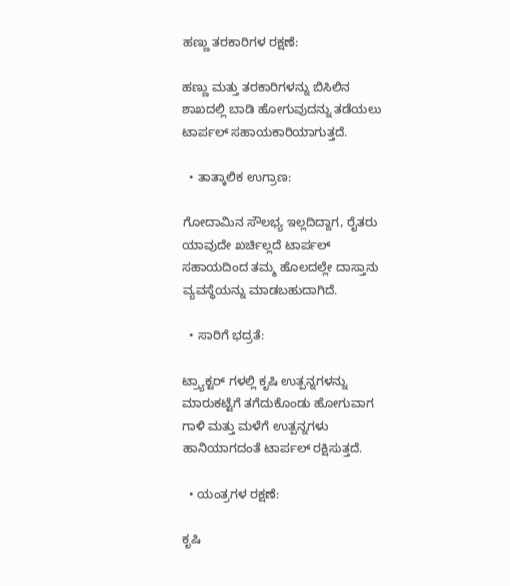ಹಣ್ಣು ತರಕಾರಿಗಳ ರಕ್ಷಣೆ:

ಹಣ್ಣು ಮತ್ತು ತರಕಾರಿಗಳನ್ನು ಬಿಸಿಲಿನ ಶಾಖದಲ್ಲಿ ಬಾಡಿ ಹೋಗುವುದನ್ನು ತಡೆಯಲು ಟಾರ್ಪಲ್ ಸಹಾಯಕಾರಿಯಾಗುತ್ತದೆ.

  • ತಾತ್ಕಾಲಿಕ ಉಗ್ರಾಣ:

ಗೋದಾಮಿನ ಸೌಲಭ್ಯ ಇಲ್ಲದಿದ್ದಾಗ, ರೈತರು ಯಾವುದೇ ಖರ್ಚಿಲ್ಲದೆ ಟಾರ್ಪಲ್ ಸಹಾಯದಿಂದ ತಮ್ಮ ಹೊಲದಲ್ಲೇ ದಾಸ್ತಾನು ವ್ಯವಸ್ಥೆಯನ್ನು ಮಾಡಬಹುದಾಗಿದೆ.

  • ಸಾರಿಗೆ ಭದ್ರತೆ:

ಟ್ರ್ಯಾಕ್ಟರ್ ಗಳಲ್ಲಿ ಕೃಷಿ ಉತ್ಪನ್ನಗಳನ್ನು ಮಾರುಕಟ್ಟೆಗೆ ತಗೆದುಕೊಂಡು ಹೋಗುವಾಗ ಗಾಳಿ ಮತ್ತು ಮಳೆಗೆ ಉತ್ಪನ್ನಗಳು ಹಾನಿಯಾಗದಂತೆ ಟಾರ್ಪಲ್ ರಕ್ಷಿಸುತ್ತದೆ.

  • ಯಂತ್ರಗಳ ರಕ್ಷಣೆ:

ಕೃಷಿ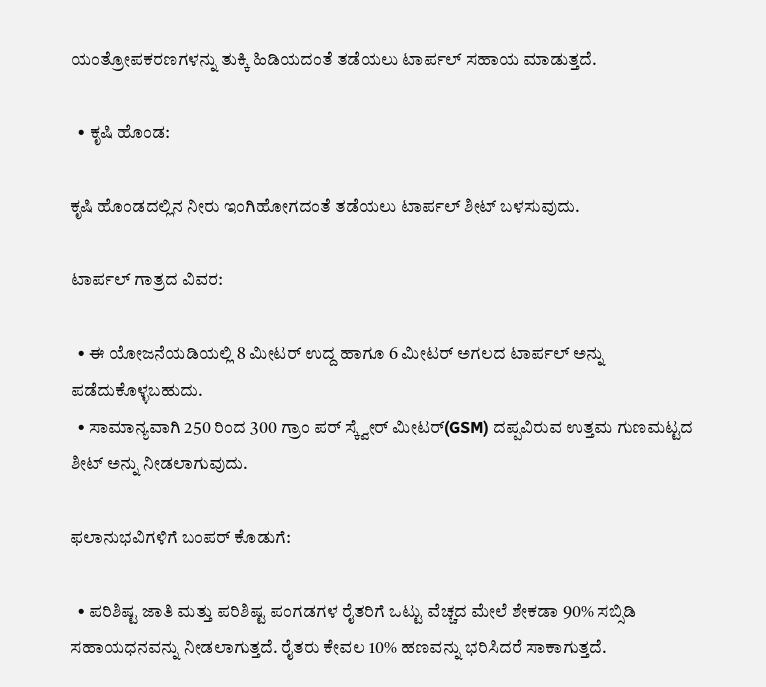ಯಂತ್ರೋಪಕರಣಗಳನ್ನು ತುಕ್ಕಿ ಹಿಡಿಯದಂತೆ ತಡೆಯಲು ಟಾರ್ಪಲ್ ಸಹಾಯ ಮಾಡುತ್ತದೆ.

  • ಕೃಷಿ ಹೊಂಡ:

ಕೃಷಿ ಹೊಂಡದಲ್ಲಿನ ನೀರು ಇಂಗಿಹೋಗದಂತೆ ತಡೆಯಲು ಟಾರ್ಪಲ್ ಶೀಟ್ ಬಳಸುವುದು.

ಟಾರ್ಪಲ್ ಗಾತ್ರದ ವಿವರ:

  • ಈ ಯೋಜನೆಯಡಿಯಲ್ಲಿ 8 ಮೀಟರ್ ಉದ್ದ ಹಾಗೂ 6 ಮೀಟರ್ ಅಗಲದ ಟಾರ್ಪಲ್ ಅನ್ನು ಪಡೆದುಕೊಳ್ಳಬಹುದು.
  • ಸಾಮಾನ್ಯವಾಗಿ 250 ರಿಂದ 300 ಗ್ರಾಂ ಪರ್ ಸ್ಕ್ವೇರ್ ಮೀಟರ್(GSM) ದಪ್ಪವಿರುವ ಉತ್ತಮ ಗುಣಮಟ್ಟದ ಶೀಟ್ ಅನ್ನು ನೀಡಲಾಗುವುದು.

ಫಲಾನುಭವಿಗಳಿಗೆ ಬಂಪರ್ ಕೊಡುಗೆ:

  • ಪರಿಶಿಷ್ಟ ಜಾತಿ ಮತ್ತು ಪರಿಶಿಷ್ಟ ಪಂಗಡಗಳ ರೈತರಿಗೆ ಒಟ್ಟು ವೆಚ್ಚದ ಮೇಲೆ ಶೇಕಡಾ 90% ಸಬ್ಸಿಡಿ ಸಹಾಯಧನವನ್ನು ನೀಡಲಾಗುತ್ತದೆ. ರೈತರು ಕೇವಲ 10% ಹಣವನ್ನು ಭರಿಸಿದರೆ ಸಾಕಾಗುತ್ತದೆ.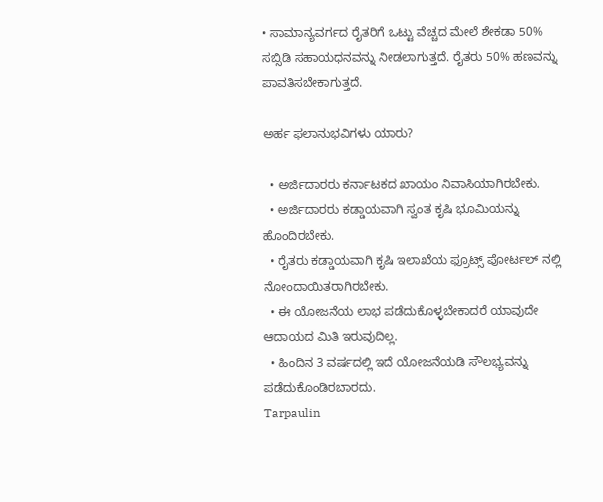• ಸಾಮಾನ್ಯವರ್ಗದ ರೈತರಿಗೆ ಒಟ್ಟು ವೆಚ್ಚದ ಮೇಲೆ ಶೇಕಡಾ 50% ಸಬ್ಸಿಡಿ ಸಹಾಯಧನವನ್ನು ನೀಡಲಾಗುತ್ತದೆ. ರೈತರು 50% ಹಣವನ್ನು ಪಾವತಿಸಬೇಕಾಗುತ್ತದೆ.

ಅರ್ಹ ಫಲಾನುಭವಿಗಳು ಯಾರು?

  • ಅರ್ಜಿದಾರರು ಕರ್ನಾಟಕದ ಖಾಯಂ ನಿವಾಸಿಯಾಗಿರಬೇಕು.
  • ಅರ್ಜಿದಾರರು ಕಡ್ಡಾಯವಾಗಿ ಸ್ವಂತ ಕೃಷಿ ಭೂಮಿಯನ್ನು ಹೊಂದಿರಬೇಕು.
  • ರೈತರು ಕಡ್ಡಾಯವಾಗಿ ಕೃಷಿ ಇಲಾಖೆಯ ಫ್ರೂಟ್ಸ್ ಪೋರ್ಟಲ್ ನಲ್ಲಿ ನೋಂದಾಯಿತರಾಗಿರಬೇಕು.
  • ಈ ಯೋಜನೆಯ ಲಾಭ ಪಡೆದುಕೊಳ್ಳಬೇಕಾದರೆ ಯಾವುದೇ ಆದಾಯದ ಮಿತಿ ಇರುವುದಿಲ್ಲ.
  • ಹಿಂದಿನ 3 ವರ್ಷದಲ್ಲಿ ಇದೆ ಯೋಜನೆಯಡಿ ಸೌಲಭ್ಯವನ್ನು ಪಡೆದುಕೊಂಡಿರಬಾರದು.
Tarpaulin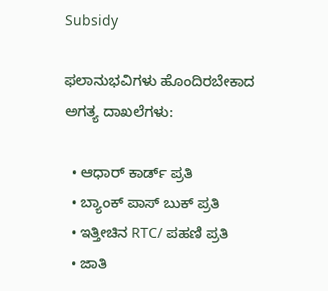Subsidy

ಫಲಾನುಭವಿಗಳು ಹೊಂದಿರಬೇಕಾದ ಅಗತ್ಯ ದಾಖಲೆಗಳು:

  • ಆಧಾರ್ ಕಾರ್ಡ್ ಪ್ರತಿ
  • ಬ್ಯಾಂಕ್ ಪಾಸ್ ಬುಕ್ ಪ್ರತಿ
  • ಇತ್ತೀಚಿನ RTC/ ಪಹಣಿ ಪ್ರತಿ
  • ಜಾತಿ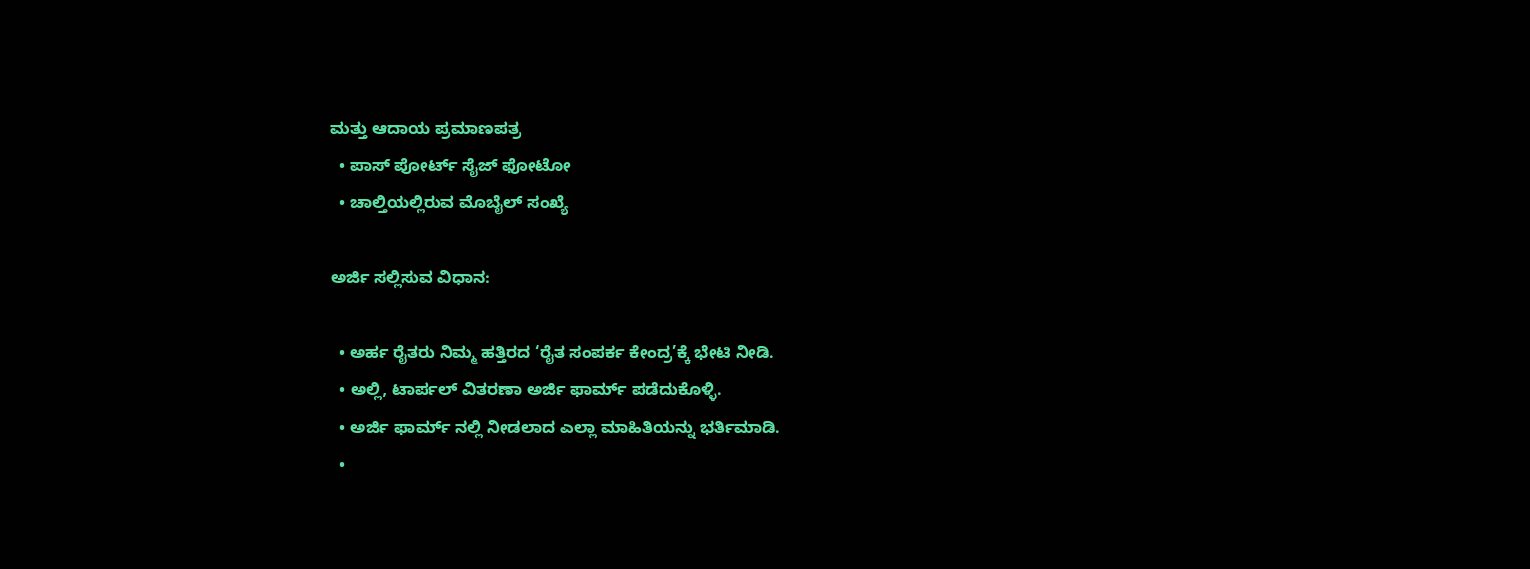ಮತ್ತು ಆದಾಯ ಪ್ರಮಾಣಪತ್ರ
  • ಪಾಸ್ ಪೋರ್ಟ್ ಸೈಜ್ ಫೋಟೋ
  • ಚಾಲ್ತಿಯಲ್ಲಿರುವ ಮೊಬೈಲ್ ಸಂಖ್ಯೆ

ಅರ್ಜಿ ಸಲ್ಲಿಸುವ ವಿಧಾನ:

  • ಅರ್ಹ ರೈತರು ನಿಮ್ಮ ಹತ್ತಿರದ ‘ರೈತ ಸಂಪರ್ಕ ಕೇಂದ್ರ’ಕ್ಕೆ ಭೇಟಿ ನೀಡಿ.
  • ಅಲ್ಲಿ, ಟಾರ್ಪಲ್ ವಿತರಣಾ ಅರ್ಜಿ ಫಾರ್ಮ್ ಪಡೆದುಕೊಳ್ಳಿ.
  • ಅರ್ಜಿ ಫಾರ್ಮ್ ನಲ್ಲಿ ನೀಡಲಾದ ಎಲ್ಲಾ ಮಾಹಿತಿಯನ್ನು ಭರ್ತಿಮಾಡಿ.
  •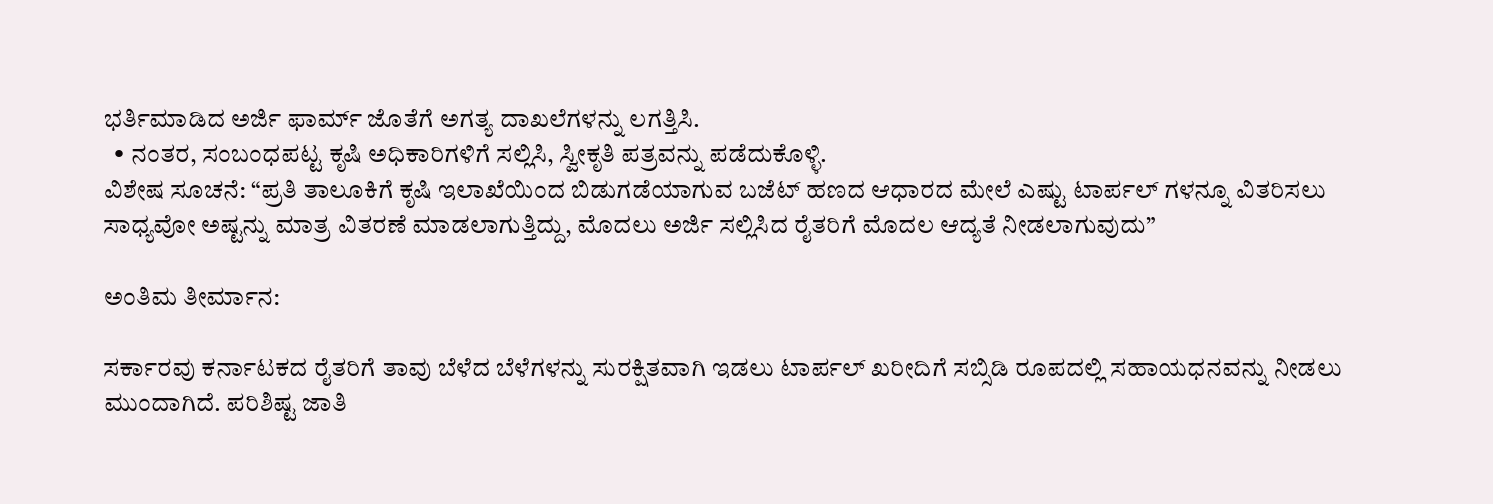ಭರ್ತಿಮಾಡಿದ ಅರ್ಜಿ ಫಾರ್ಮ್ ಜೊತೆಗೆ ಅಗತ್ಯ ದಾಖಲೆಗಳನ್ನು ಲಗತ್ತಿಸಿ.
  • ನಂತರ, ಸಂಬಂಧಪಟ್ಟ ಕೃಷಿ ಅಧಿಕಾರಿಗಳಿಗೆ ಸಲ್ಲಿಸಿ, ಸ್ವೀಕೃತಿ ಪತ್ರವನ್ನು ಪಡೆದುಕೊಳ್ಳಿ.
ವಿಶೇಷ ಸೂಚನೆ: “ಪ್ರತಿ ತಾಲೂಕಿಗೆ ಕೃಷಿ ಇಲಾಖೆಯಿಂದ ಬಿಡುಗಡೆಯಾಗುವ ಬಜೆಟ್ ಹಣದ ಆಧಾರದ ಮೇಲೆ ಎಷ್ಟು ಟಾರ್ಪಲ್ ಗಳನ್ನೂ ವಿತರಿಸಲು ಸಾಧ್ಯವೋ ಅಷ್ಟನ್ನು ಮಾತ್ರ ವಿತರಣೆ ಮಾಡಲಾಗುತ್ತಿದ್ದು, ಮೊದಲು ಅರ್ಜಿ ಸಲ್ಲಿಸಿದ ರೈತರಿಗೆ ಮೊದಲ ಆದ್ಯತೆ ನೀಡಲಾಗುವುದು”

ಅಂತಿಮ ತೀರ್ಮಾನ:

ಸರ್ಕಾರವು ಕರ್ನಾಟಕದ ರೈತರಿಗೆ ತಾವು ಬೆಳೆದ ಬೆಳೆಗಳನ್ನು ಸುರಕ್ಷಿತವಾಗಿ ಇಡಲು ಟಾರ್ಪಲ್ ಖರೀದಿಗೆ ಸಬ್ಸಿಡಿ ರೂಪದಲ್ಲಿ ಸಹಾಯಧನವನ್ನು ನೀಡಲು ಮುಂದಾಗಿದೆ. ಪರಿಶಿಷ್ಟ ಜಾತಿ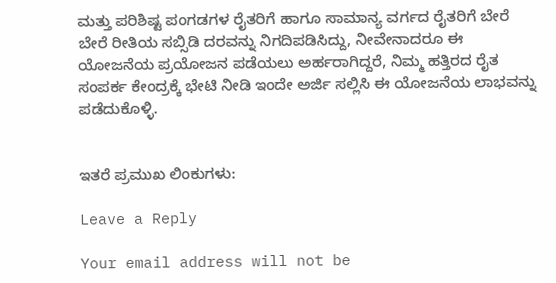ಮತ್ತು ಪರಿಶಿಷ್ಟ ಪಂಗಡಗಳ ರೈತರಿಗೆ ಹಾಗೂ ಸಾಮಾನ್ಯ ವರ್ಗದ ರೈತರಿಗೆ ಬೇರೆ ಬೇರೆ ರೀತಿಯ ಸಬ್ಸಿಡಿ ದರವನ್ನು ನಿಗದಿಪಡಿಸಿದ್ದು, ನೀವೇನಾದರೂ ಈ ಯೋಜನೆಯ ಪ್ರಯೋಜನ ಪಡೆಯಲು ಅರ್ಹರಾಗಿದ್ದರೆ, ನಿಮ್ಮ ಹತ್ತಿರದ ರೈತ ಸಂಪರ್ಕ ಕೇಂದ್ರಕ್ಕೆ ಭೇಟಿ ನೀಡಿ ಇಂದೇ ಅರ್ಜಿ ಸಲ್ಲಿಸಿ ಈ ಯೋಜನೆಯ ಲಾಭವನ್ನು ಪಡೆದುಕೊಳ್ಳಿ.


ಇತರೆ ಪ್ರಮುಖ ಲಿಂಕುಗಳು:

Leave a Reply

Your email address will not be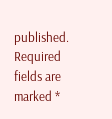published. Required fields are marked *